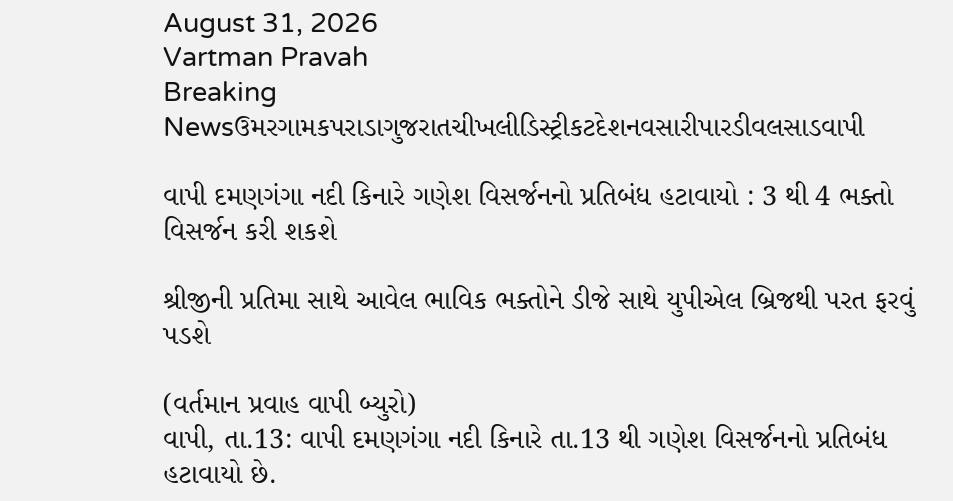August 31, 2026
Vartman Pravah
Breaking Newsઉમરગામકપરાડાગુજરાતચીખલીડિસ્ટ્રીકટદેશનવસારીપારડીવલસાડવાપી

વાપી દમણગંગા નદી કિનારે ગણેશ વિસર્જનનો પ્રતિબંધ હટાવાયો : 3 થી 4 ભક્‍તો વિસર્જન કરી શકશે

શ્રીજીની પ્રતિમા સાથે આવેલ ભાવિક ભક્‍તોને ડીજે સાથે યુપીએલ બ્રિજથી પરત ફરવું પડશે

(વર્તમાન પ્રવાહ વાપી બ્‍યુરો)
વાપી, તા.13: વાપી દમણગંગા નદી કિનારે તા.13 થી ગણેશ વિસર્જનનો પ્રતિબંધ હટાવાયો છે.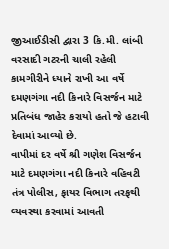જીઆઈડીસી દ્વારા 3 કિ.મી. લાંબી વરસાદી ગટરની ચાલી રહેલી કામગીરીને ધ્‍યાને રાખી આ વર્ષે દમણગંગા નદી કિનારે વિસર્જન માટે પ્રતિબંધ જાહેર કરાયો હતો જે હટાવી દેવામાં આવ્‍યો છે.
વાપીમાં દર વર્ષે શ્રી ગણેશ વિસર્જન માટે દમણગંગા નદી કિનારે વહિવટી તંત્ર પોલીસ, ફાયર વિભાગ તરફથી વ્‍યવસ્‍થા કરવામાં આવતી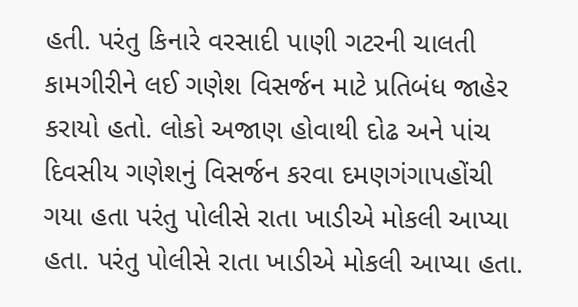હતી. પરંતુ કિનારે વરસાદી પાણી ગટરની ચાલતી કામગીરીને લઈ ગણેશ વિસર્જન માટે પ્રતિબંધ જાહેર કરાયો હતો. લોકો અજાણ હોવાથી દોઢ અને પાંચ દિવસીય ગણેશનું વિસર્જન કરવા દમણગંગાપહોંચી ગયા હતા પરંતુ પોલીસે રાતા ખાડીએ મોકલી આપ્‍યા હતા. પરંતુ પોલીસે રાતા ખાડીએ મોકલી આપ્‍યા હતા.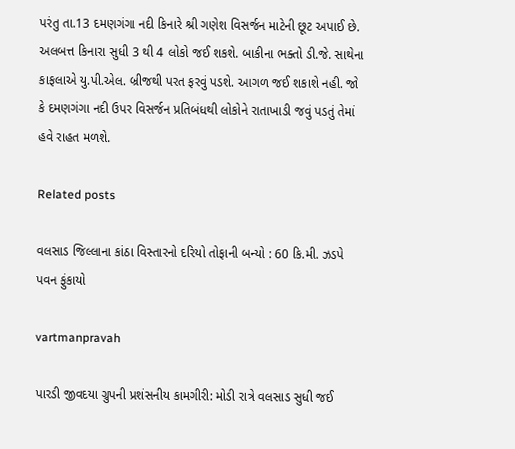પરંતુ તા.13 દમણગંગા નદી કિનારે શ્રી ગણેશ વિસર્જન માટેની છૂટ અપાઈ છે. અલબત્ત કિનારા સુધી 3 થી 4 લોકો જઈ શકશે. બાકીના ભક્‍તો ડી.જે. સાથેના કાફલાએ યુ.પી.એલ. બ્રીજથી પરત ફરવું પડશે. આગળ જઈ શકાશે નહી. જો કે દમણગંગા નદી ઉપર વિસર્જન પ્રતિબંધથી લોકોને રાતાખાડી જવું પડતું તેમાં હવે રાહત મળશે.

Related posts

વલસાડ જિલ્લાના કાંઠા વિસ્‍તારનો દરિયો તોફાની બન્‍યો : 60 કિ.મી. ઝડપે પવન ફુંકાયો

vartmanpravah

પારડી જીવદયા ગ્રુપની પ્રશંસનીય કામગીરી: મોડી રાત્રે વલસાડ સુધી જઈ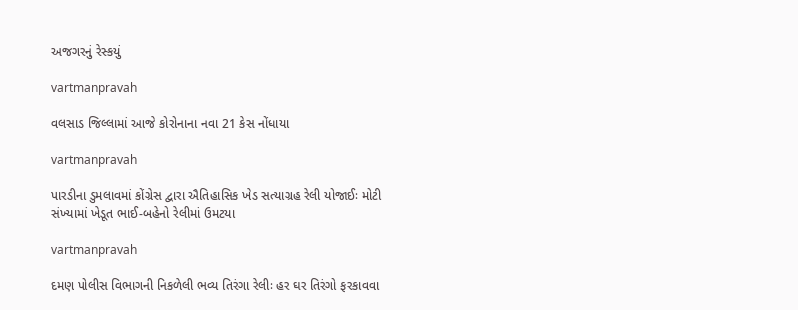અજગરનું રેસ્‍કયું

vartmanpravah

વલસાડ જિલ્લામાં આજે કોરોનાના નવા 21 કેસ નોંધાયા

vartmanpravah

પારડીના ડુમલાવમાં કોંગ્રેસ દ્વારા ઐતિહાસિક ખેડ સત્‍યાગ્રહ રેલી યોજાઈઃ મોટી સંખ્‍યામાં ખેડૂત ભાઈ-બહેનો રેલીમાં ઉમટયા

vartmanpravah

દમણ પોલીસ વિભાગની નિકળેલી ભવ્‍ય તિરંગા રેલીઃ હર ઘર તિરંગો ફરકાવવા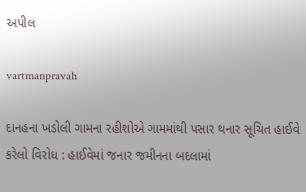અપીલ

vartmanpravah

દાનહના ખડોલી ગામના રહીશોએ ગામમાંથી પસાર થનાર સૂચિત હાઈવે કરેલો વિરોધ : હાઈવેમાં જનાર જમીનના બદલામાં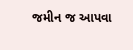જમીન જ આપવા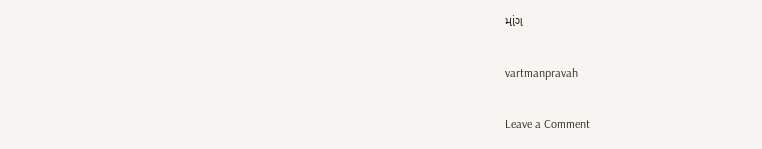માંગ

vartmanpravah

Leave a Comment